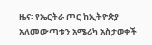ዜና፡ የኤርትራ ጦር ከኢትዮጵያ አለመውጣቱን አሜሪካ አስታወቀች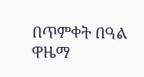በጥምቀት በዓል ዋዜማ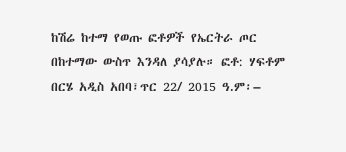ከሽሬ ከተማ የወጡ ፎቶዎች የኤርትራ ጦር በከተማው ውስጥ እንዳለ ያሳያሉ። ፎቶ: ሃፍቶም በርሄ አዲስ አበባ፣ጥር 22/ 2015 ዓ.ም፡–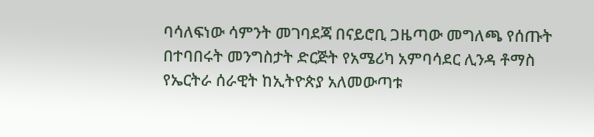ባሳለፍነው ሳምንት መገባደጃ በናይሮቢ ጋዜጣው መግለጫ የሰጡት በተባበሩት መንግስታት ድርጅት የአሜሪካ አምባሳደር ሊንዳ ቶማስ የኤርትራ ሰራዊት ከኢትዮጵያ አለመውጣቱ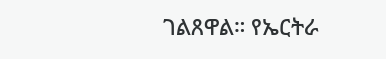ገልጸዋል። የኤርትራ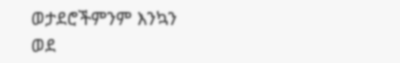ወታደሮችምንም እንኳን ወደ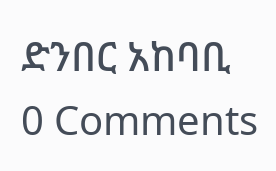ድንበር አከባቢ
0 Comments